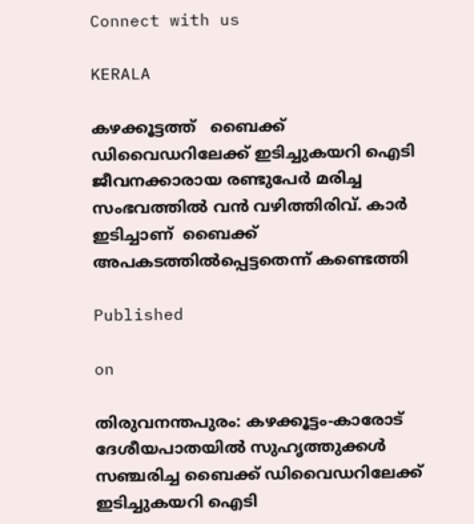Connect with us

KERALA

കഴക്കൂട്ടത്ത്   ബൈക്ക് ഡിവൈഡറിലേക്ക് ഇടിച്ചുകയറി ഐടി ജീവനക്കാരായ രണ്ടുപേർ മരിച്ച സംഭവത്തിൽ വൻ വഴിത്തിരിവ്. കാർ ഇടിച്ചാണ്  ബൈക്ക് അപകടത്തിൽപ്പെട്ടതെന്ന് കണ്ടെത്തി

Published

on

തിരുവനന്തപുരം: കഴക്കൂട്ടം-കാരോട് ദേശീയപാതയിൽ സുഹൃത്തുക്കൾ സഞ്ചരിച്ച ബൈക്ക് ഡിവൈഡറിലേക്ക് ഇടിച്ചുകയറി ഐടി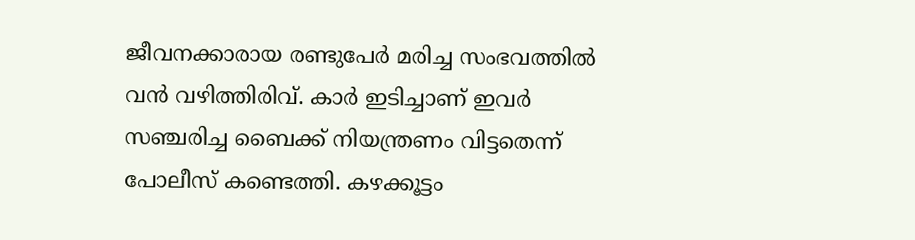ജീവനക്കാരായ രണ്ടുപേർ മരിച്ച സംഭവത്തിൽ വൻ വഴിത്തിരിവ്. കാർ ഇടിച്ചാണ് ഇവർ സഞ്ചരിച്ച ബൈക്ക് നിയന്ത്രണം വിട്ടതെന്ന് പോലീസ് കണ്ടെത്തി. കഴക്കൂട്ടം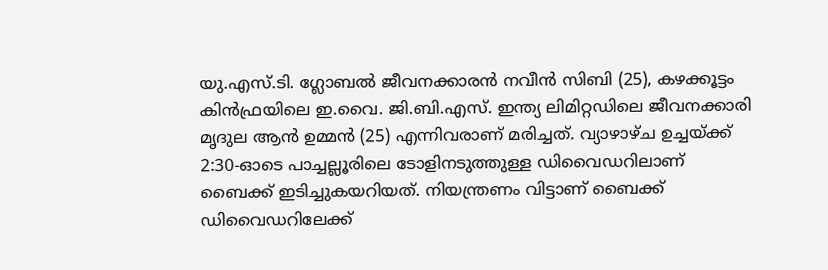യു.എസ്.ടി. ഗ്ലോബൽ ജീവനക്കാരൻ നവീൻ സിബി (25), കഴക്കൂട്ടം കിൻഫ്രയിലെ ഇ.വൈ. ജി.ബി.എസ്. ഇന്ത്യ ലിമിറ്റഡിലെ ജീവനക്കാരി മൃദുല ആൻ ഉമ്മൻ (25) എന്നിവരാണ് മരിച്ചത്. വ്യാഴാഴ്ച ഉച്ചയ്ക്ക് 2:30-ഓടെ പാച്ചല്ലൂരിലെ ടോളിനടുത്തുള്ള ഡിവൈഡറിലാണ് ബൈക്ക് ഇടിച്ചുകയറിയത്. നിയന്ത്രണം വിട്ടാണ് ബൈക്ക് ഡിവൈഡറിലേക്ക്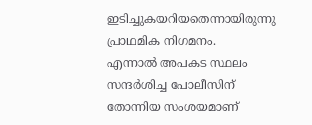ഇടിച്ചുകയറിയതെന്നായിരുന്നു പ്രാഥമിക നിഗമനം.
എന്നാൽ അപകട സ്ഥലം സന്ദർശിച്ച പോലീസിന് തോന്നിയ സംശയമാണ്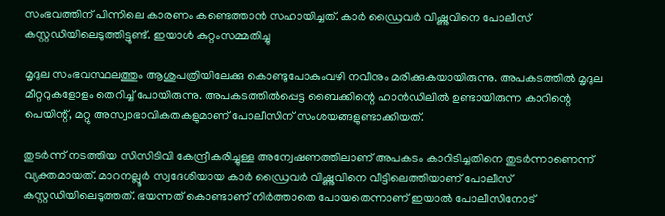സംഭവത്തിന് പിന്നിലെ കാരണം കണ്ടെത്താൻ സഹായിച്ചത്. കാർ ഡ്രൈവർ വിഷ്ണുവിനെ പോലീസ് കസ്റ്റഡിയിലെടുത്തിട്ടുണ്ട്. ഇയാൾ കുറ്റംസമ്മതിച്ചു

മൃദുല സംഭവസ്ഥലത്തും ആശുപത്രിയിലേക്കു കൊണ്ടുപോകുംവഴി നവീനും മരിക്കുകയായിരുന്നു. അപകടത്തിൽ മൃദുല മീറ്ററുകളോളം തെറിച്ച് പോയിരുന്നു. അപകടത്തിൽപ്പെട്ട ബൈക്കിന്റെ ഹാൻഡിലിൽ ഉണ്ടായിരുന്ന കാറിന്റെ പെയിന്റ്, മറ്റു അസ്വാഭാവികതകളുമാണ് പോലീസിന് സംശയങ്ങളുണ്ടാക്കിയത്.

തുടർന്ന് നടത്തിയ സിസിടിവി കേന്ദ്രീകരിച്ചുള്ള അന്വേഷണത്തിലാണ് അപകടം കാറിടിച്ചതിനെ തുടർന്നാണെന്ന് വ്യക്തമായത്. മാറനല്ലൂർ സ്വദേശിയായ കാർ ഡ്രൈവർ വിഷ്ണുവിനെ വീട്ടിലെത്തിയാണ് പോലീസ് കസ്റ്റഡിയിലെടുത്തത്. ഭയന്നത് കൊണ്ടാണ് നിർത്താതെ പോയതെന്നാണ് ഇയാൽ പോലീസിനോട്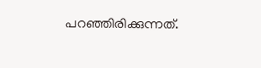പറഞ്ഞിരിക്കുന്നത്.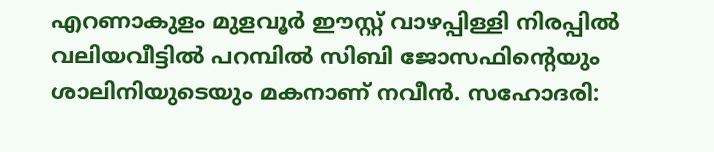എറണാകുളം മുളവൂർ ഈസ്റ്റ് വാഴപ്പിള്ളി നിരപ്പിൽ വലിയവീട്ടിൽ പറമ്പിൽ സിബി ജോസഫിന്റെയും ശാലിനിയുടെയും മകനാണ് നവീൻ. സഹോദരി: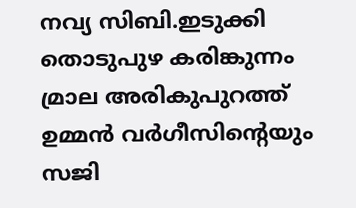നവ്യ സിബി.ഇടുക്കി തൊടുപുഴ കരിങ്കുന്നം മ്രാല അരികുപുറത്ത് ഉമ്മൻ വർഗീസിന്റെയും സജി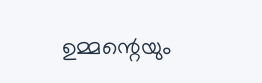ഉമ്മന്റെയും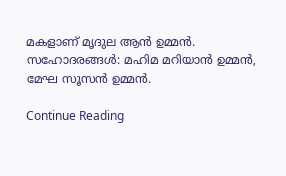മകളാണ് മൃദുല ആൻ ഉമ്മൻ. സഹോദരങ്ങൾ: മഹിമ മറിയാൻ ഉമ്മൻ, മേഘ സൂസൻ ഉമ്മൻ.

Continue Reading